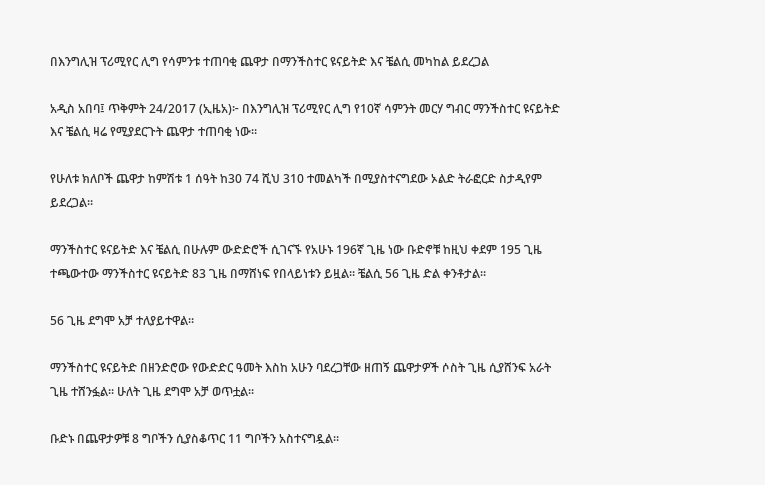በእንግሊዝ ፕሪሚየር ሊግ የሳምንቱ ተጠባቂ ጨዋታ በማንችስተር ዩናይትድ እና ቼልሲ መካከል ይደረጋል

አዲስ አበባ፤ ጥቅምት 24/2017 (ኢዜአ)፦ በእንግሊዝ ፕሪሚየር ሊግ የ10ኛ ሳምንት መርሃ ግብር ማንችስተር ዩናይትድ እና ቼልሲ ዛሬ የሚያደርጉት ጨዋታ ተጠባቂ ነው።

የሁለቱ ክለቦች ጨዋታ ከምሽቱ 1 ሰዓት ከ30 74 ሺህ 310 ተመልካች በሚያስተናግደው ኦልድ ትራፎርድ ስታዲየም ይደረጋል።

ማንችስተር ዩናይትድ እና ቼልሲ በሁሉም ውድድሮች ሲገናኙ የአሁኑ 196ኛ ጊዜ ነው ቡድኖቹ ከዚህ ቀደም 195 ጊዜ ተጫውተው ማንችስተር ዩናይትድ 83 ጊዜ በማሸነፍ የበላይነቱን ይዟል። ቼልሲ 56 ጊዜ ድል ቀንቶታል።

56 ጊዜ ደግሞ አቻ ተለያይተዋል።

ማንችስተር ዩናይትድ በዘንድሮው የውድድር ዓመት እስከ አሁን ባደረጋቸው ዘጠኝ ጨዋታዎች ሶስት ጊዜ ሲያሸንፍ አራት ጊዜ ተሸንፏል። ሁለት ጊዜ ደግሞ አቻ ወጥቷል።

ቡድኑ በጨዋታዎቹ 8 ግቦችን ሲያስቆጥር 11 ግቦችን አስተናግዷል።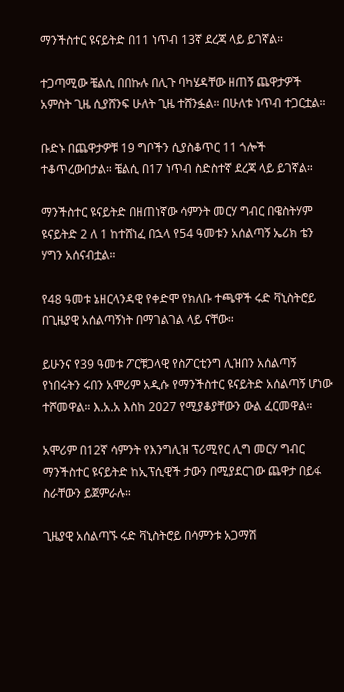ማንችስተር ዩናይትድ በ11 ነጥብ 13ኛ ደረጃ ላይ ይገኛል።

ተጋጣሚው ቼልሲ በበኩሉ በሊጉ ባካሄዳቸው ዘጠኝ ጨዋታዎች አምስት ጊዜ ሲያሸንፍ ሁለት ጊዜ ተሸንፏል። በሁለቱ ነጥብ ተጋርቷል።

ቡድኑ በጨዋታዎቹ 19 ግቦችን ሲያስቆጥር 11 ጎሎች ተቆጥረውበታል። ቼልሲ በ17 ነጥብ ስድስተኛ ደረጃ ላይ ይገኛል።

ማንችስተር ዩናይትድ በዘጠነኛው ሳምንት መርሃ ግብር በዌስትሃም ዩናይትድ 2 ለ 1 ከተሸነፈ በኋላ የ54 ዓመቱን አሰልጣኝ ኤሪክ ቴን ሃግን አሰናብቷል።

የ48 ዓመቱ ኔዘርላንዳዊ የቀድሞ የክለቡ ተጫዋች ሩድ ቫኒስትሮይ በጊዜያዊ አሰልጣኝነት በማገልገል ላይ ናቸው።

ይሁንና የ39 ዓመቱ ፖርቹጋላዊ የስፖርቲንግ ሊዝበን አሰልጣኝ የነበሩትን ሩበን አሞሪም አዲሱ የማንችስተር ዩናይትድ አሰልጣኝ ሆነው ተሾመዋል። እ.አ.አ እስከ 2027 የሚያቆያቸውን ውል ፈርመዋል።

አሞሪም በ12ኛ ሳምንት የእንግሊዝ ፕሪሚየር ሊግ መርሃ ግብር ማንችስተር ዩናይትድ ከኢፕሲዊች ታውን በሚያደርገው ጨዋታ በይፋ ስራቸውን ይጀምራሉ።

ጊዜያዊ አሰልጣኙ ሩድ ቫኒስትሮይ በሳምንቱ አጋማሽ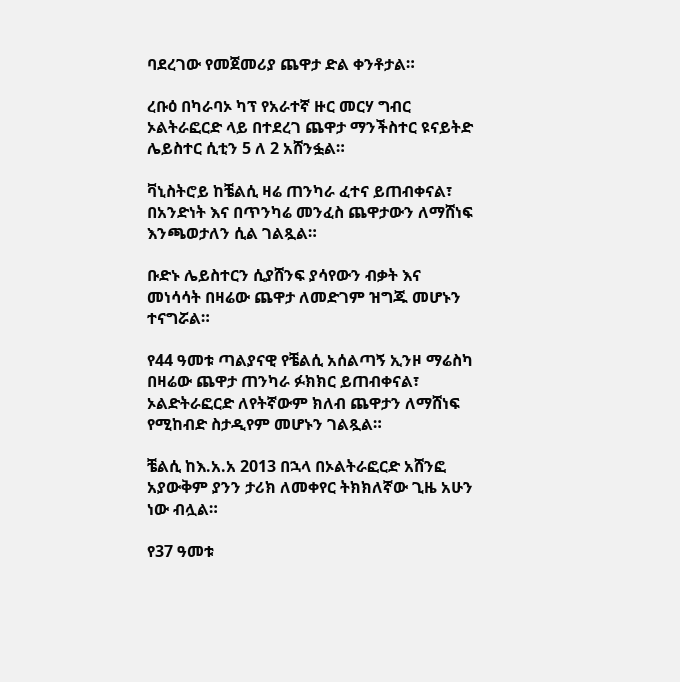ባደረገው የመጀመሪያ ጨዋታ ድል ቀንቶታል።

ረቡዕ በካራባኦ ካፕ የአራተኛ ዙር መርሃ ግብር ኦልትራፎርድ ላይ በተደረገ ጨዋታ ማንችስተር ዩናይትድ ሌይስተር ሲቲን 5 ለ 2 አሸንፏል።

ቫኒስትሮይ ከቼልሲ ዛሬ ጠንካራ ፈተና ይጠብቀናል፣ በአንድነት እና በጥንካሬ መንፈስ ጨዋታውን ለማሸነፍ እንጫወታለን ሲል ገልጿል።

ቡድኑ ሌይስተርን ሲያሸንፍ ያሳየውን ብቃት እና መነሳሳት በዛሬው ጨዋታ ለመድገም ዝግጁ መሆኑን ተናግሯል።

የ44 ዓመቱ ጣልያናዊ የቼልሲ አሰልጣኝ ኢንዞ ማሬስካ በዛሬው ጨዋታ ጠንካራ ፉክክር ይጠብቀናል፣ ኦልድትራፎርድ ለየትኛውም ክለብ ጨዋታን ለማሸነፍ የሚከብድ ስታዲየም መሆኑን ገልጿል።

ቼልሲ ከእ.አ.አ 2013 በኋላ በኦልትራፎርድ አሸንፎ አያውቅም ያንን ታሪክ ለመቀየር ትክክለኛው ጊዜ አሁን ነው ብሏል።

የ37 ዓመቱ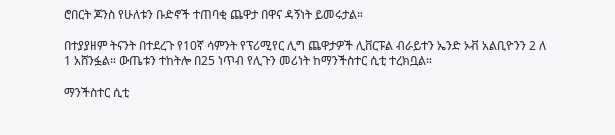ሮበርት ጆንስ የሁለቱን ቡድኖች ተጠባቂ ጨዋታ በዋና ዳኝነት ይመሩታል።

በተያያዘም ትናንት በተደረጉ የ10ኛ ሳምንት የፕሪሚየር ሊግ ጨዋታዎች ሊቨርፑል ብራይተን ኤንድ ኦቭ አልቢዮንን 2 ለ 1 አሸንፏል። ውጤቱን ተከትሎ በ25 ነጥብ የሊጉን መሪነት ከማንችስተር ሲቲ ተረክቧል።

ማንችስተር ሲቲ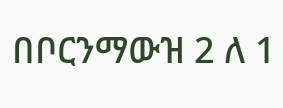በቦርንማውዝ 2 ለ 1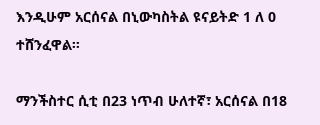እንዲሁም አርሰናል በኒውካስትል ዩናይትድ 1 ለ 0 ተሸንፈዋል።

ማንችስተር ሲቲ በ23 ነጥብ ሁለተኛ፣ አርሰናል በ18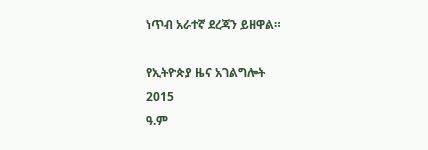ነጥብ አራተኛ ደረጃን ይዘዋል።

የኢትዮጵያ ዜና አገልግሎት
2015
ዓ.ም